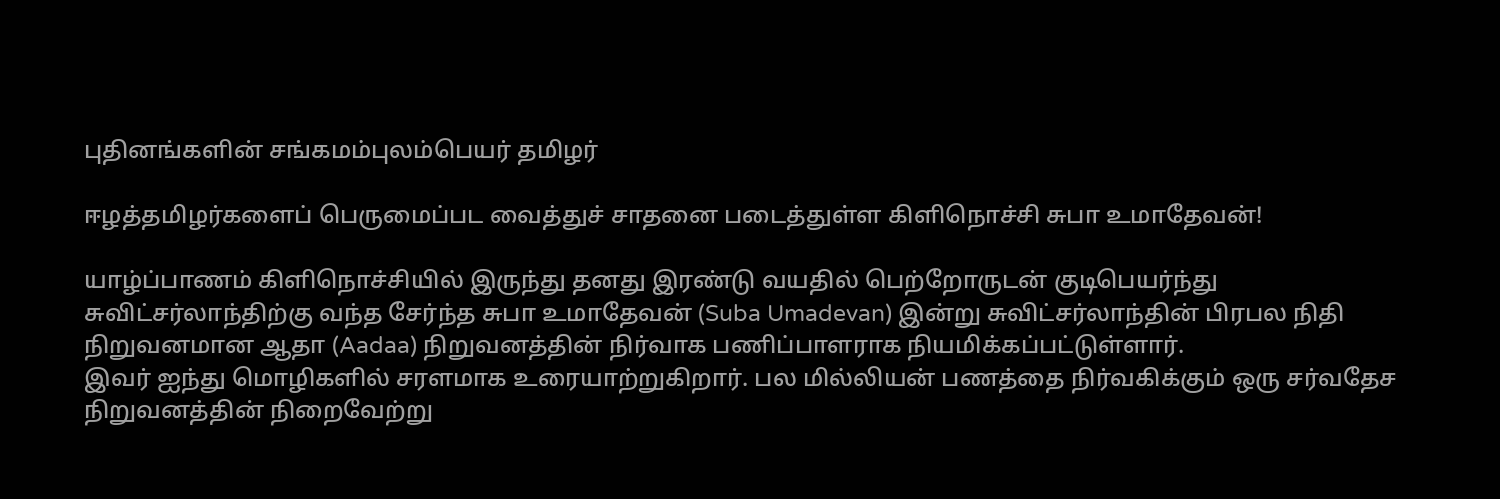புதினங்களின் சங்கமம்புலம்பெயர் தமிழர்

ஈழத்தமிழர்களைப் பெருமைப்பட வைத்துச் சாதனை படைத்துள்ள கிளிநொச்சி சுபா உமாதேவன்!

யாழ்ப்பாணம் கிளிநொச்சியில் இருந்து தனது இரண்டு வயதில் பெற்றோருடன் குடிபெயர்ந்து சுவிட்சர்லாந்திற்கு வந்த சேர்ந்த சுபா உமாதேவன் (Suba Umadevan) இன்று சுவிட்சர்லாந்தின் பிரபல நிதி நிறுவனமான ஆதா (Aadaa) நிறுவனத்தின் நிர்வாக பணிப்பாளராக நியமிக்கப்பட்டுள்ளார்.
இவர் ஐந்து மொழிகளில் சரளமாக உரையாற்றுகிறார். பல மில்லியன் பணத்தை நிர்வகிக்கும் ஒரு சர்வதேச நிறுவனத்தின் நிறைவேற்று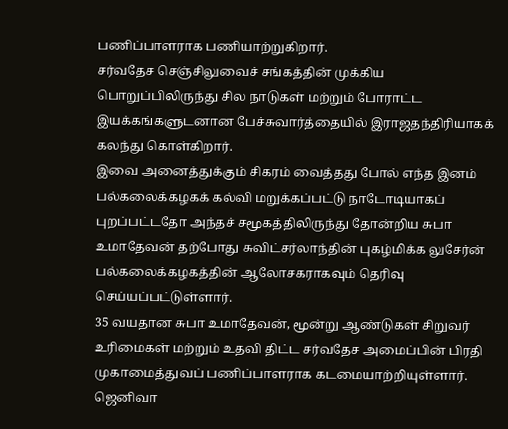பணிப்பாளராக பணியாற்றுகிறார்.
சர்வதேச செஞ்சிலுவைச் சங்கத்தின் முக்கிய பொறுப்பிலிருந்து சில நாடுகள் மற்றும் போராட்ட இயக்கங்களுடனான பேச்சுவார்த்தையில் இராஜதந்திரியாகக் கலந்து கொள்கிறார்.
இவை அனைத்துக்கும் சிகரம் வைத்தது போல் எந்த இனம் பல்கலைக்கழகக் கல்வி மறுக்கப்பட்டு நாடோடியாகப் புறப்பட்டதோ அந்தச் சமூகத்திலிருந்து தோன்றிய சுபா உமாதேவன் தற்போது சுவிட்சர்லாந்தின் புகழ்மிக்க லுசேர்ன் பல்கலைக்கழகத்தின் ஆலோசகராகவும் தெரிவு செய்யப்பட்டுள்ளார்.
35 வயதான சுபா உமாதேவன், மூன்று ஆண்டுகள் சிறுவர் உரிமைகள் மற்றும் உதவி திட்ட சர்வதேச அமைப்பின் பிரதி முகாமைத்துவப் பணிப்பாளராக கடமையாற்றியுள்ளார்.
ஜெனிவா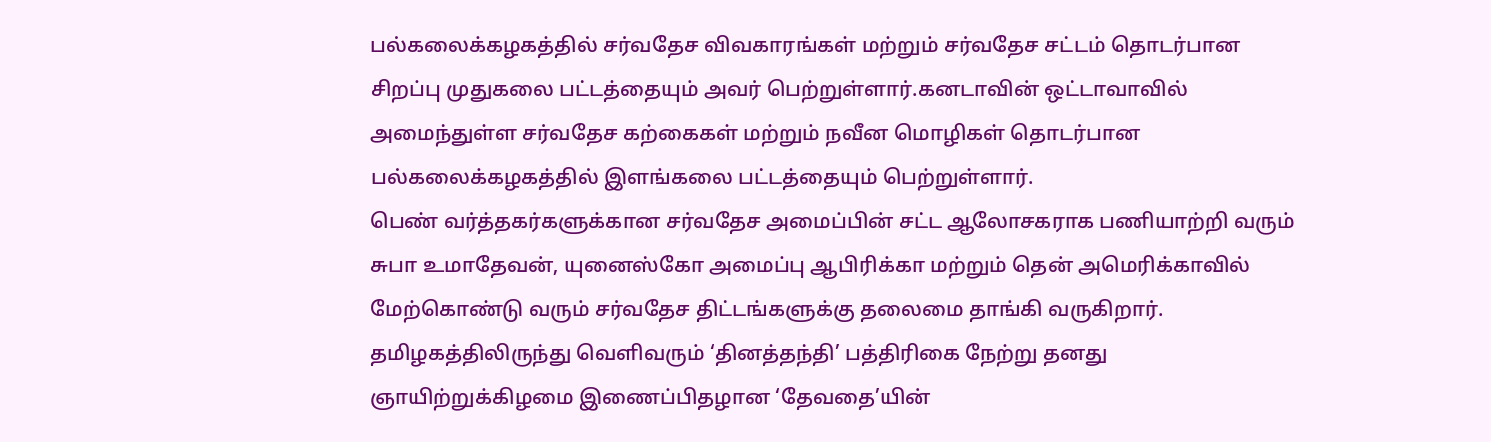பல்கலைக்கழகத்தில் சர்வதேச விவகாரங்கள் மற்றும் சர்வதேச சட்டம் தொடர்பான சிறப்பு முதுகலை பட்டத்தையும் அவர் பெற்றுள்ளார்.கனடாவின் ஒட்டாவாவில் அமைந்துள்ள சர்வதேச கற்கைகள் மற்றும் நவீன மொழிகள் தொடர்பான பல்கலைக்கழகத்தில் இளங்கலை பட்டத்தையும் பெற்றுள்ளார்.
பெண் வர்த்தகர்களுக்கான சர்வதேச அமைப்பின் சட்ட ஆலோசகராக பணியாற்றி வரும் சுபா உமாதேவன், யுனைஸ்கோ அமைப்பு ஆபிரிக்கா மற்றும் தென் அமெரிக்காவில் மேற்கொண்டு வரும் சர்வதேச திட்டங்களுக்கு தலைமை தாங்கி வருகிறார்.
தமிழகத்திலிருந்து வெளிவரும் ‘தினத்தந்தி’ பத்திரிகை நேற்று தனது ஞாயிற்றுக்கிழமை இணைப்பிதழான ‘தேவதை’யின்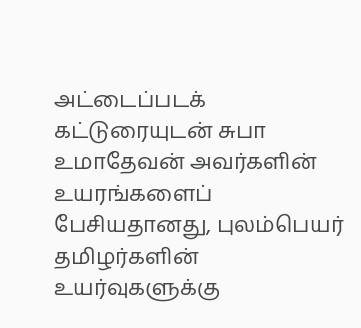அட்டைப்படக் கட்டுரையுடன் சுபா உமாதேவன் அவர்களின் உயரங்களைப் பேசியதானது, புலம்பெயர் தமிழர்களின் உயர்வுகளுக்கு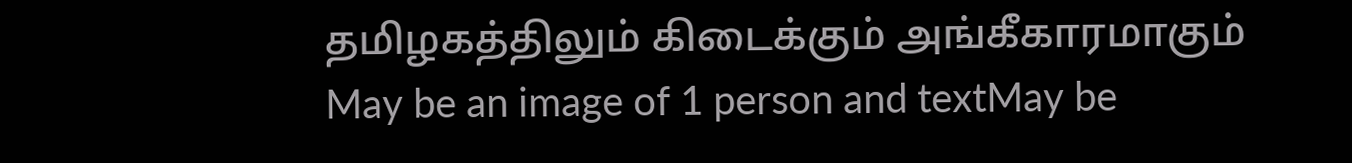தமிழகத்திலும் கிடைக்கும் அங்கீகாரமாகும்
May be an image of 1 person and textMay be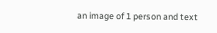an image of 1 person and text